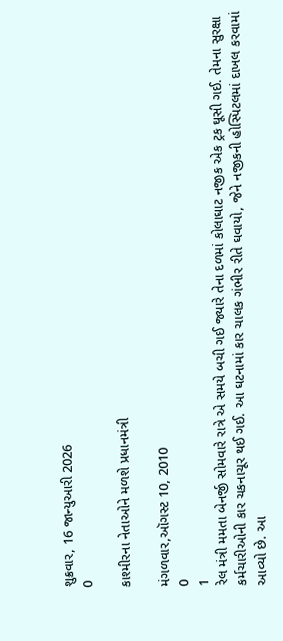શુક્રવાર, 16 જાન્યુઆરી 2026
0

કાશ્મીરના નેતાઓને મળશે પ્રધાનમંત્રી

મંગળવાર,ઑગસ્ટ 10, 2010
0
1
રેલ મંત્રી મમતા બેનર્જી સોમવારે રાત્રે એ સમયે બચી ગઈ જ્યારે તેના દળમાં કોલાઘાટ નજીક એક ટ્રક ઘૂસી ગઈ. તેમના સુરક્ષા કર્મચારીઓની કાર ચકનાચૂર થઈ ગઈ. આ ઘટનામાં કાર ચાલક ગંભીર રીતે ઘવાયો, જેને નજીકની હોસ્પિટલમાં દાખલ કરવામાં આવ્યો છે. આ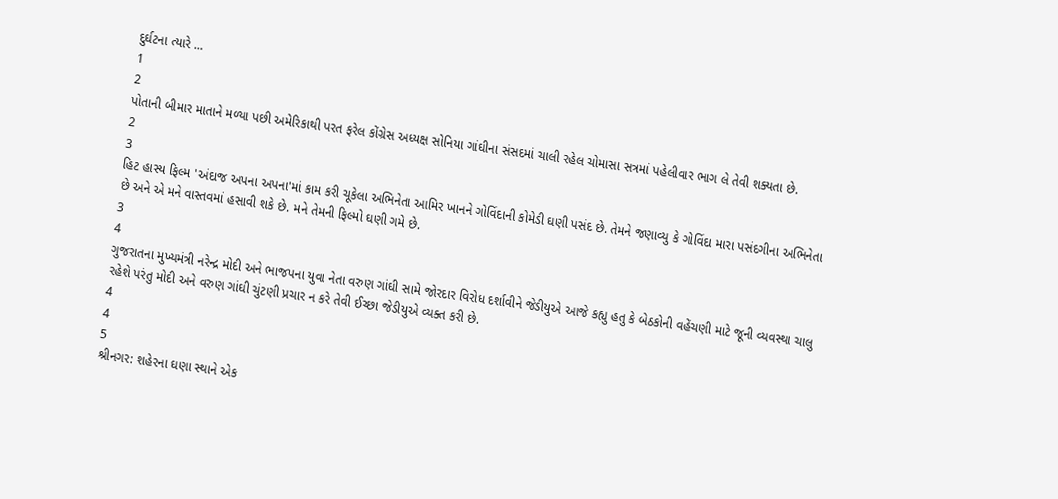દુર્ઘટના ત્યારે ...
1
2
પોતાની બીમાર માતાને મળ્યા પછી અમેરિકાથી પરત ફરેલ કોંગ્રેસ અધ્યક્ષ સોનિયા ગાંઘીના સંસદમાં ચાલી રહેલ ચોમાસા સત્રમાં પહેલીવાર ભાગ લે તેવી શક્યતા છે.
2
3
હિટ હાસ્ય ફિલ્મ 'અંદાજ અપના અપના'માં કામ કરી ચૂકેલા અભિનેતા આમિર ખાનને ગોવિંદાની કોમેડી ઘણી પસંદ છે. તેમને જણાવ્યુ કે ગોવિંદા મારા પસંદગીના અભિનેતા છે અને એ મને વાસ્તવમાં હસાવી શકે છે. મને તેમની ફિલ્મો ઘણી ગમે છે.
3
4
ગુજરાતના મુખ્યમંત્રી નરેન્દ્ર મોદી અને ભાજપના યુવા નેતા વરુણ ગાંઘી સામે જોરદાર વિરોધ દર્શાવીને જેડીયુએ આજે કહ્યુ હતુ કે બેઠકોની વહેંચણી માટે જૂની વ્યવસ્થા ચાલુ રહેશે પરંતુ મોદી અને વરુણ ગાંઘી ચુંટણી પ્રચાર ન કરે તેવી ઈચ્છા જેડીયુએ વ્યક્ત કરી છે.
4
4
5
શ્રીનગર: શહેરના ઘણા સ્થાને એક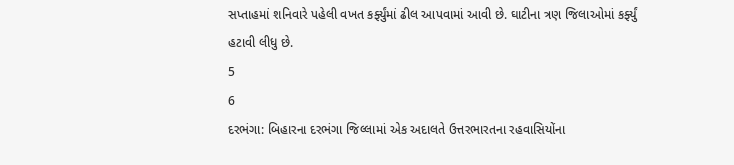સપ્તાહમાં શનિવારે પહેલી વખત કર્ફ્યુંમાં ઢીલ આપવામાં આવી છે. ઘાટીના ત્રણ જિલાઓમાં કર્ફ્યું હટાવી લીધુ છે.
5
6
દરભંગા: બિહારના દરભંગા જિલ્લામાં એક અદાલતે ઉત્તરભારતના રહવાસિયોંના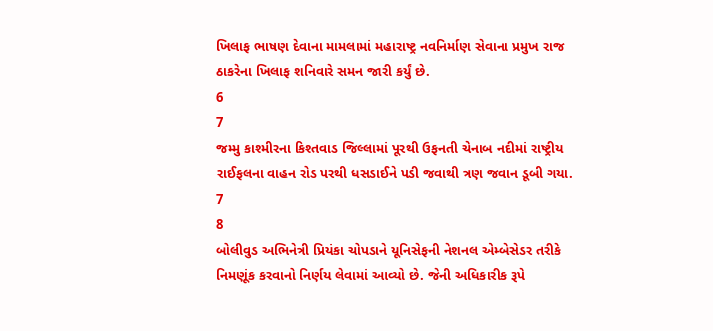ખિલાફ ભાષણ દેવાના મામલામાં મહારાષ્ટ્ર નવનિર્માણ સેવાના પ્રમુખ રાજ ઠાકરેના ખિલાફ શનિવારે સમન જારી કર્યું છે.
6
7
જમ્મુ કાશ્મીરના કિશ્તવાડ જિલ્લામાં પૂરથી ઉફનતી ચેનાબ નદીમાં રાષ્ટ્રીય રાઈફલના વાહન રોડ પરથી ધસડાઈને પડી જવાથી ત્રણ જવાન ડૂબી ગયા.
7
8
બોલીવુડ અભિનેત્રી પ્રિયંકા ચોપડાને યૂનિસેફની નેશનલ એમ્બેસેડર તરીકે નિમણૂંક કરવાનો નિર્ણય લેવામાં આવ્યો છે. જેની અધિકારીક રૂપે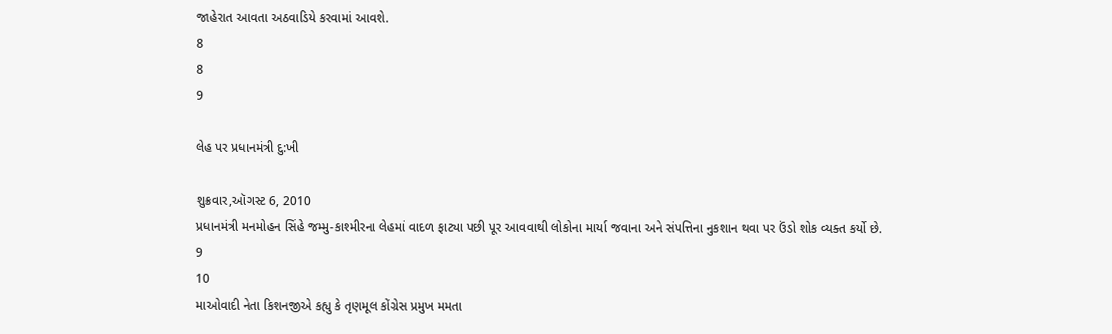જાહેરાત આવતા અઠવાડિયે કરવામાં આવશે.
8
8
9

લેહ પર પ્રધાનમંત્રી દુ:ખી

શુક્રવાર,ઑગસ્ટ 6, 2010
પ્રધાનમંત્રી મનમોહન સિંહે જમ્મુ-કાશ્મીરના લેહમાં વાદળ ફાટ્યા પછી પૂર આવવાથી લોકોના માર્યા જવાના અને સંપત્તિના નુકશાન થવા પર ઉંડો શોક વ્યક્ત કર્યો છે.
9
10
માઓવાદી નેતા કિશનજીએ કહ્યુ કે તૃણમૂલ કોંગ્રેસ પ્રમુખ મમતા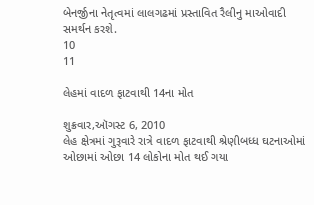બેનર્જીના નેતૃત્વમાં લાલગઢમાં પ્રસ્તાવિત રૈલીનુ માઓવાદી સમર્થન કરશે.
10
11

લેહમાં વાદળ ફાટવાથી 14ના મોત

શુક્રવાર,ઑગસ્ટ 6, 2010
લેહ ક્ષેત્રમાં ગુરૂવારે રાત્રે વાદળ ફાટવાથી શ્રેણીબધ્ધ ઘટનાઓમાં ઓછામાં ઓછા 14 લોકોના મોત થઈ ગયા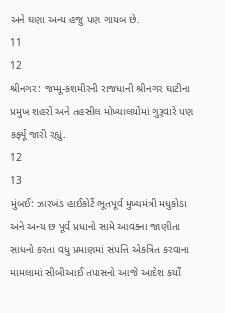અને ઘણા અન્ય હજુ પણ ગાયબ છે.
11
12
શ્રીનગર: જમ્મૂ-કશમીરની રાજધાની શ્રીનગર ઘાટીના પ્રમુખ શહરોં અને તહસીલ મોખ્યાલયોંમાં ગુરૂવારે પણ કર્ફ્યૂ જારી રહ્યું.
12
13
મુંબઈ: ઝારખંડ હાઈકોર્ટે ભૂતપૂર્વ મુખ્યમંત્રી મધુકોડા અને અન્ય છ પૂર્વ પ્રધાનો સામે આવક્ના જાણીતા સાધનો કરતા વધુ પ્રમાણમાં સંપત્તિ એકત્રિત કરવાના મામલામાં સીબીઆઈ તપાસનો આજે આદેશ કર્યોં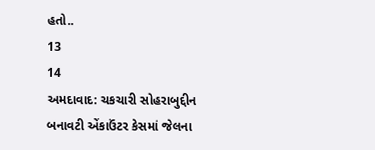હતો..
13
14
અમદાવાદ: ચકચારી સોહરાબુદ્દીન બનાવટી એંકાઉંટર કેસમાં જેલના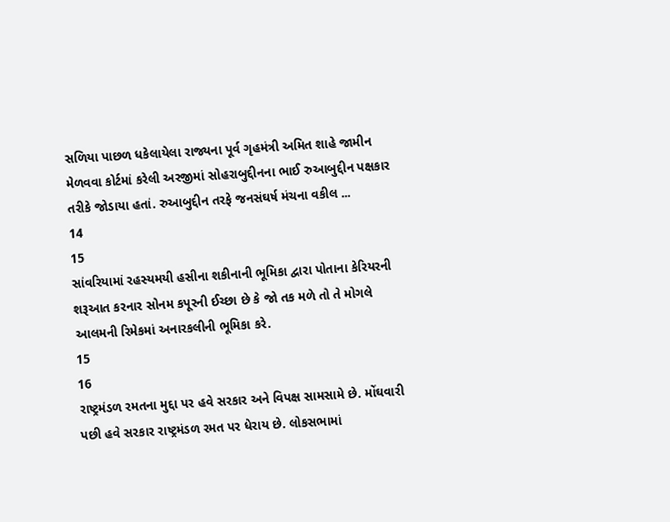સળિયા પાછળ ધકેલાયેલા રાજ્યના પૂર્વ ગૃહમંત્રી અમિત શાહે જામીન મેળવવા કોર્ટમાં કરેલી અરજીમાં સોહરાબુદ્દીનના ભાઈ રુઆબુદ્દીન પક્ષકાર તરીકે જોડાયા હતાં. રુઆબુદ્દીન તરફે જનસંઘર્ષ મંચના વકીલ ...
14
15
સાંવરિયામાં રહસ્યમયી હસીના શકીનાની ભૂમિકા દ્વારા પોતાના કેરિયરની શરૂઆત કરનાર સોનમ કપૂરની ઈચ્છા છે કે જો તક મળે તો તે મોગલે આલમની રિમેકમાં અનારકલીની ભૂમિકા કરે.
15
16
રાષ્ટ્રમંડળ રમતના મુદ્દા પર હવે સરકાર અને વિપક્ષ સામસામે છે. મોંઘવારી પછી હવે સરકાર રાષ્ટ્રમંડળ રમત પર ધેરાય છે. લોકસભામાં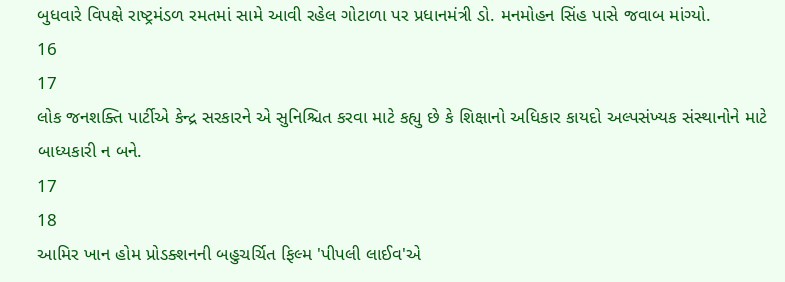બુધવારે વિપક્ષે રાષ્ટ્રમંડળ રમતમાં સામે આવી રહેલ ગોટાળા પર પ્રધાનમંત્રી ડો. મનમોહન સિંહ પાસે જવાબ માંગ્યો.
16
17
લોક જનશક્તિ પાર્ટીએ કેન્દ્ર સરકારને એ સુનિશ્ચિત કરવા માટે કહ્યુ છે કે શિક્ષાનો અધિકાર કાયદો અલ્પસંખ્યક સંસ્થાનોને માટે બાધ્યકારી ન બને.
17
18
આમિર ખાન હોમ પ્રોડક્શનની બહુચર્ચિત ફિલ્મ 'પીપલી લાઈવ'એ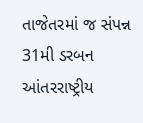તાજેતરમાં જ સંપન્ન 31મી ડરબન આંતરરાષ્ટ્રીય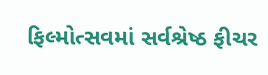ફિલ્મોત્સવમાં સર્વશ્રેષ્ઠ ફીચર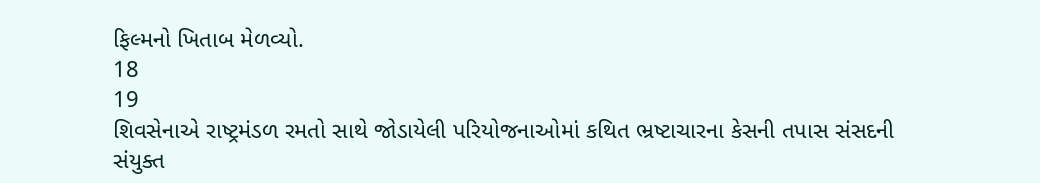ફિલ્મનો ખિતાબ મેળવ્યો.
18
19
શિવસેનાએ રાષ્ટ્રમંડળ રમતો સાથે જોડાયેલી પરિયોજનાઓમાં કથિત ભ્રષ્ટાચારના કેસની તપાસ સંસદની સંયુક્ત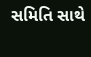સમિતિ સાથે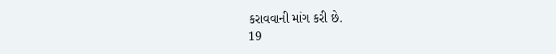કરાવવાની માંગ કરી છે.
19